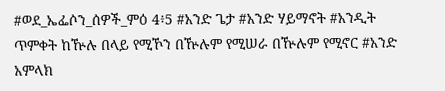#ወደ_ኤፌሶን_ሰዎች_ምዕ 4፥5 #አንድ ጌታ #አንድ ሃይማኖት #አንዲት ጥምቀት ከዅሉ በላይ የሚኾን በዅሉም የሚሠራ በዅሉም የሚኖር #አንድ አምላክ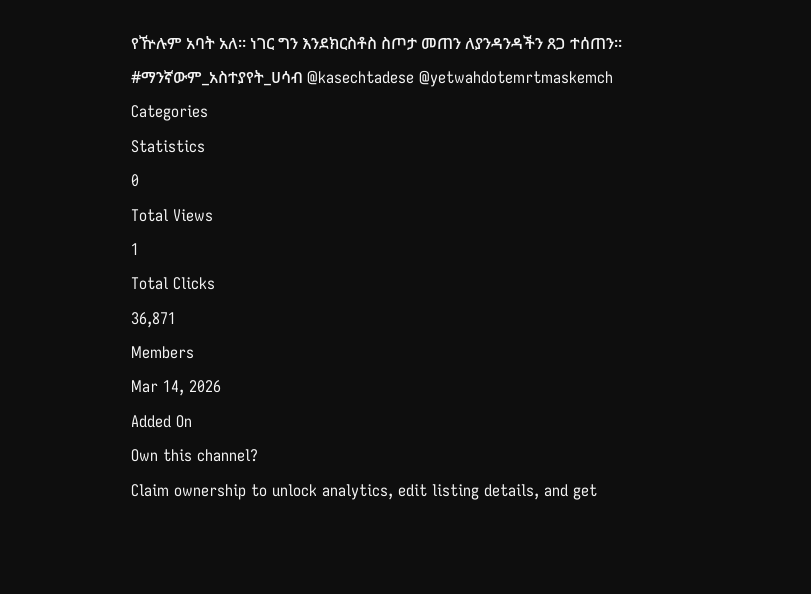የዅሉም አባት አለ። ነገር ግን እንደክርስቶስ ስጦታ መጠን ለያንዳንዳችን ጸጋ ተሰጠን። #ማንኛውም_አስተያየት_ሀሳብ @kasechtadese @yetwahdotemrtmaskemch
Categories
Statistics
0
Total Views
1
Total Clicks
36,871
Members
Mar 14, 2026
Added On
Own this channel?
Claim ownership to unlock analytics, edit listing details, and get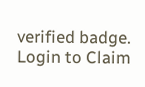verified badge.
Login to Claim